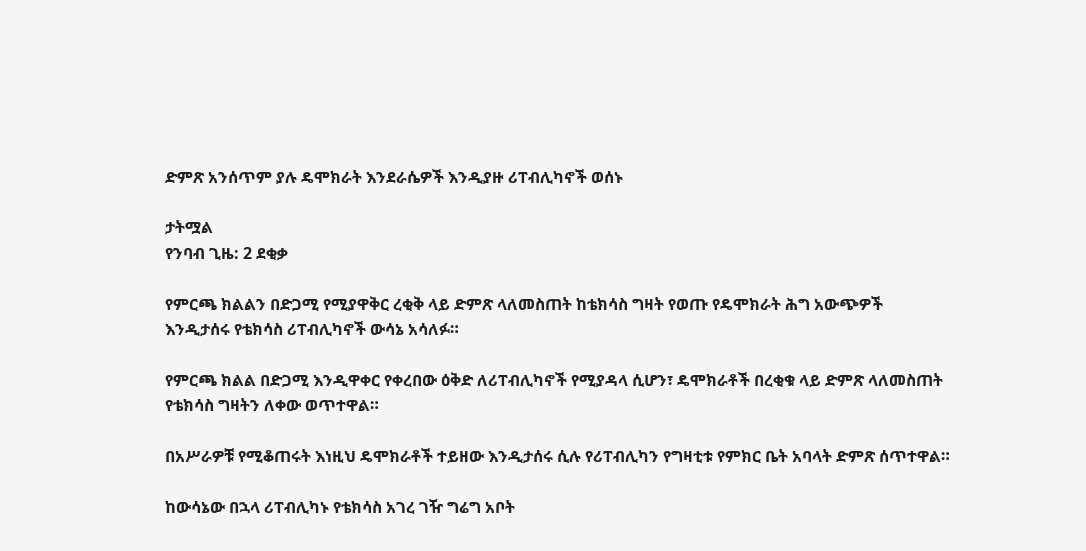ድምጽ አንሰጥም ያሉ ዴሞክራት እንደራሴዎች እንዲያዙ ሪፐብሊካኖች ወሰኑ

ታትሟል
የንባብ ጊዜ: 2 ደቂቃ

የምርጫ ክልልን በድጋሚ የሚያዋቅር ረቂቅ ላይ ድምጽ ላለመስጠት ከቴክሳስ ግዛት የወጡ የዴሞክራት ሕግ አውጭዎች እንዲታሰሩ የቴክሳስ ሪፐብሊካኖች ውሳኔ አሳለፉ።

የምርጫ ክልል በድጋሚ እንዲዋቀር የቀረበው ዕቅድ ለሪፐብሊካኖች የሚያዳላ ሲሆን፣ ዴሞክራቶች በረቂቁ ላይ ድምጽ ላለመስጠት የቴክሳስ ግዛትን ለቀው ወጥተዋል።

በአሥራዎቹ የሚቆጠሩት እነዚህ ዴሞክራቶች ተይዘው እንዲታሰሩ ሲሉ የሪፐብሊካን የግዛቲቱ የምክር ቤት አባላት ድምጽ ሰጥተዋል።

ከውሳኔው በኋላ ሪፐብሊካኑ የቴክሳስ አገረ ገዥ ግሬግ አቦት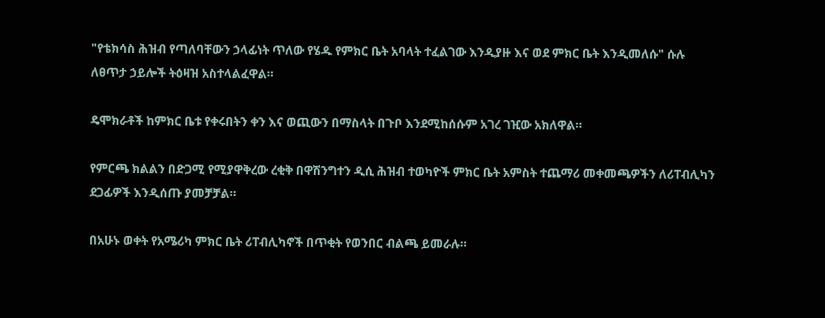"የቴክሳስ ሕዝብ የጣለባቸውን ኃላፊነት ጥለው የሄዱ የምክር ቤት አባላት ተፈልገው እንዲያዙ እና ወደ ምክር ቤት እንዲመለሱ" ሱሉ ለፀጥታ ኃይሎች ትዕዛዝ አስተላልፈዋል።

ዴሞክራቶች ከምክር ቤቱ የቀሩበትን ቀን እና ወጪውን በማስላት በጉቦ እንደሚከሰሱም አገረ ገዢው አክለዋል።

የምርጫ ክልልን በድጋሚ የሚያዋቅረው ረቂቅ በዋሽንግተን ዲሲ ሕዝብ ተወካዮች ምክር ቤት አምስት ተጨማሪ መቀመጫዎችን ለሪፐብሊካን ደጋፊዎች እንዲሰጡ ያመቻቻል።

በአሁኑ ወቀት የአሜሪካ ምክር ቤት ሪፐብሊካኖች በጥቂት የወንበር ብልጫ ይመራሉ።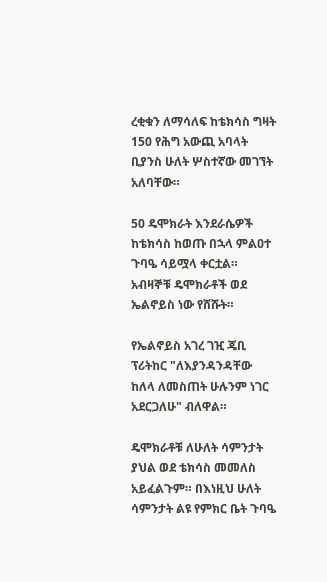ረቂቁን ለማሳለፍ ከቴክሳስ ግዛት 150 የሕግ አውጪ አባላት ቢያንስ ሁለት ሦስተኛው መገኘት አለባቸው።

50 ዴሞክራት እንደራሴዎች ከቴክሳስ ከወጡ በኋላ ምልዐተ ጉባዔ ሳይሟላ ቀርቷል። አብዛኞቹ ዴሞክራቶች ወደ ኤልኖይስ ነው የሸሹት።

የኤልኖይስ አገረ ገዢ ጄቢ ፕሪትከር "ለእያንዳንዳቸው ከለላ ለመስጠት ሁሉንም ነገር አደርጋለሁ" ብለዋል።

ዴሞክራቶቹ ለሁለት ሳምንታት ያህል ወደ ቴክሳስ መመለስ አይፈልጉም። በእነዚህ ሁለት ሳምንታት ልዩ የምክር ቤት ጉባዔ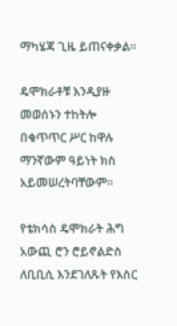ማካሄጃ ጊዜ ይጠናቀቃል።

ዴሞክራቶቹ እንዲያዙ መወሰኑን ተከትሎ በቁጥጥር ሥር ከዋሉ ማንኛውም ዓይነት ክስ አይመሠረትባቸውም።

የቴክሳስ ዴሞክራት ሕግ አውጪ ሮን ሮይኖልድስ ለቢቢሲ እንደገለጹት የእስር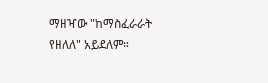ማዘዣው "ከማስፈራራት የዘለለ" አይደለም።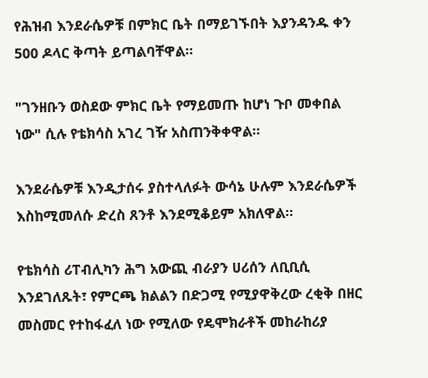የሕዝብ እንደራሴዎቹ በምክር ቤት በማይገኙበት እያንዳንዱ ቀን 500 ዶላር ቅጣት ይጣልባቸዋል።

"ገንዘቡን ወስደው ምክር ቤት የማይመጡ ከሆነ ጉቦ መቀበል ነው" ሲሉ የቴክሳስ አገረ ገዥ አስጠንቅቀዋል።

እንደራሴዎቹ እንዲታሰሩ ያስተላለፉት ውሳኔ ሁሉም እንደራሴዎች እስከሚመለሱ ድረስ ጸንቶ እንደሚቆይም አክለዋል።

የቴክሳስ ሪፐብሊካን ሕግ አውጪ ብራያን ሀሪሰን ለቢቢሲ እንደገለጹት፣ የምርጫ ክልልን በድጋሚ የሚያዋቅረው ረቂቅ በዘር መስመር የተከፋፈለ ነው የሚለው የዴሞክራቶች መከራከሪያ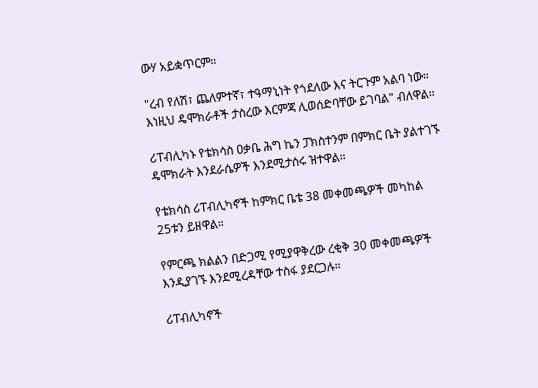ውሃ አይቋጥርም።

"ረብ የለሽ፣ ጨለምተኛ፣ ተዓማኒነት የጎደለው እና ትርጉም አልባ ነው። እነዚህ ዴሞክራቶች ታስረው እርምጃ ሊወሰድባቸው ይገባል" ብለዋል።

ሪፐብሊካኑ የቴክሳስ ዐቃቤ ሕግ ኬን ፓክስተንም በምክር ቤት ያልተገኙ ዴሞክራት እንደራሴዎች እንደሚታሰሩ ዝተዋል።

የቴክሳስ ሪፐብሊካኖች ከምክር ቤቴ 38 መቀመጫዎች መካከል 25ቱን ይዘዋል።

የምርጫ ክልልን በድጋሚ የሚያዋቅረው ረቂቅ 30 መቀመጫዎች እንዲያገኙ እንደሚረዳቸው ተስፋ ያደርጋሉ።

ሪፐብሊካኖች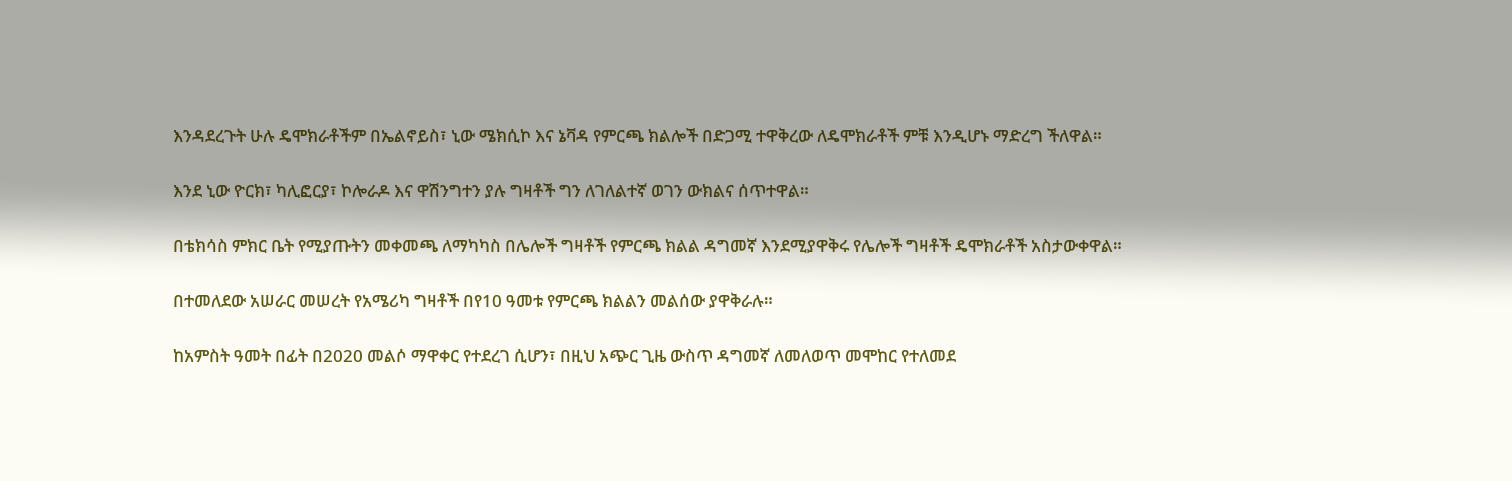እንዳደረጉት ሁሉ ዴሞክራቶችም በኤልኖይስ፣ ኒው ሜክሲኮ እና ኔቫዳ የምርጫ ክልሎች በድጋሚ ተዋቅረው ለዴሞክራቶች ምቹ እንዲሆኑ ማድረግ ችለዋል።

እንደ ኒው ዮርክ፣ ካሊፎርያ፣ ኮሎራዶ እና ዋሽንግተን ያሉ ግዛቶች ግን ለገለልተኛ ወገን ውክልና ሰጥተዋል።

በቴክሳስ ምክር ቤት የሚያጡትን መቀመጫ ለማካካስ በሌሎች ግዛቶች የምርጫ ክልል ዳግመኛ እንደሚያዋቅሩ የሌሎች ግዛቶች ዴሞክራቶች አስታውቀዋል።

በተመለደው አሠራር መሠረት የአሜሪካ ግዛቶች በየ10 ዓመቱ የምርጫ ክልልን መልሰው ያዋቅራሉ።

ከአምስት ዓመት በፊት በ2020 መልሶ ማዋቀር የተደረገ ሲሆን፣ በዚህ አጭር ጊዜ ውስጥ ዳግመኛ ለመለወጥ መሞከር የተለመደ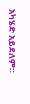አካሄድ አይደለም።